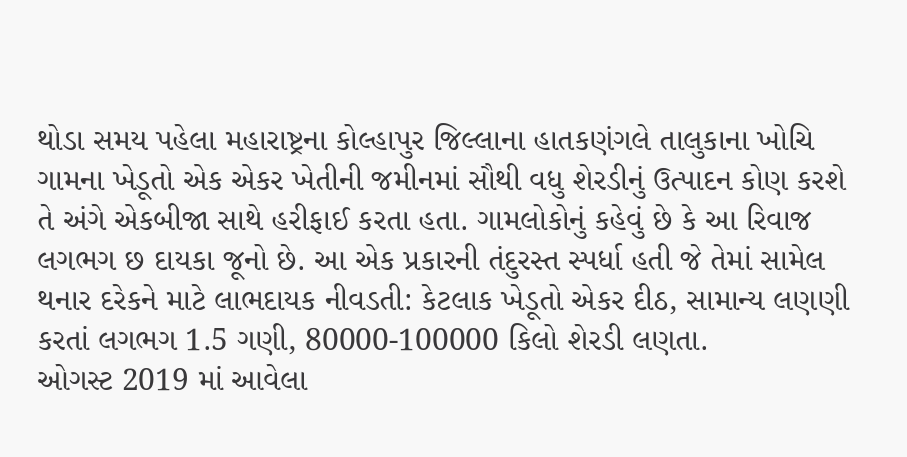થોડા સમય પહેલા મહારાષ્ટ્રના કોલ્હાપુર જિલ્લાના હાતકણંગલે તાલુકાના ખોચિ ગામના ખેડૂતો એક એકર ખેતીની જમીનમાં સૌથી વધુ શેરડીનું ઉત્પાદન કોણ કરશે તે અંગે એકબીજા સાથે હરીફાઈ કરતા હતા. ગામલોકોનું કહેવું છે કે આ રિવાજ લગભગ છ દાયકા જૂનો છે. આ એક પ્રકારની તંદુરસ્ત સ્પર્ધા હતી જે તેમાં સામેલ થનાર દરેકને માટે લાભદાયક નીવડતી: કેટલાક ખેડૂતો એકર દીઠ, સામાન્ય લણણી કરતાં લગભગ 1.5 ગણી, 80000-100000 કિલો શેરડી લણતા.
ઓગસ્ટ 2019 માં આવેલા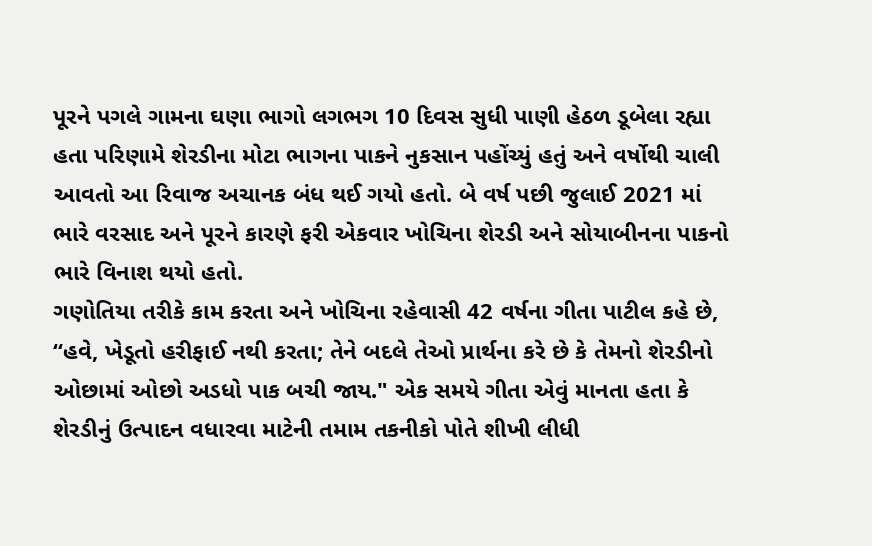પૂરને પગલે ગામના ઘણા ભાગો લગભગ 10 દિવસ સુધી પાણી હેઠળ ડૂબેલા રહ્યા હતા પરિણામે શેરડીના મોટા ભાગના પાકને નુકસાન પહોંચ્યું હતું અને વર્ષોથી ચાલી આવતો આ રિવાજ અચાનક બંધ થઈ ગયો હતો. બે વર્ષ પછી જુલાઈ 2021 માં ભારે વરસાદ અને પૂરને કારણે ફરી એકવાર ખોચિના શેરડી અને સોયાબીનના પાકનો ભારે વિનાશ થયો હતો.
ગણોતિયા તરીકે કામ કરતા અને ખોચિના રહેવાસી 42 વર્ષના ગીતા પાટીલ કહે છે, “હવે, ખેડૂતો હરીફાઈ નથી કરતા; તેને બદલે તેઓ પ્રાર્થના કરે છે કે તેમનો શેરડીનો ઓછામાં ઓછો અડધો પાક બચી જાય." એક સમયે ગીતા એવું માનતા હતા કે શેરડીનું ઉત્પાદન વધારવા માટેની તમામ તકનીકો પોતે શીખી લીધી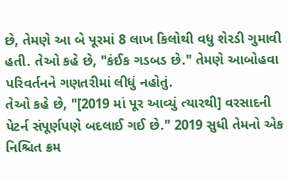છે, તેમણે આ બે પૂરમાં 8 લાખ કિલોથી વધુ શેરડી ગુમાવી હતી. તેઓ કહે છે, "કંઈક ગડબડ છે." તેમણે આબોહવા પરિવર્તનને ગણતરીમાં લીધું નહોતું.
તેઓ કહે છે, "[2019 માં પૂર આવ્યું ત્યારથી] વરસાદની પેટર્ન સંપૂર્ણપણે બદલાઈ ગઈ છે." 2019 સુધી તેમનો એક નિશ્ચિત ક્રમ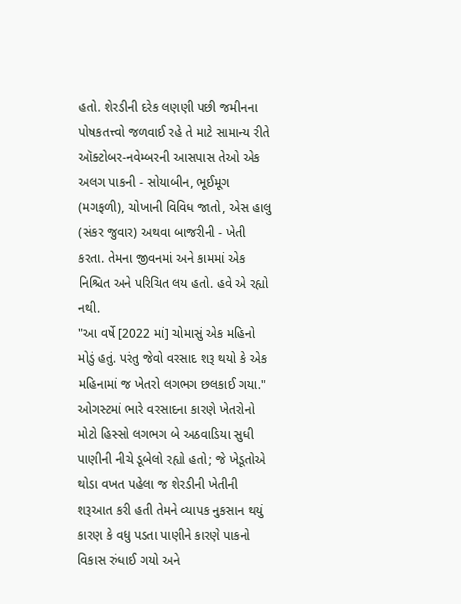હતો. શેરડીની દરેક લણણી પછી જમીનના પોષકતત્ત્વો જળવાઈ રહે તે માટે સામાન્ય રીતે ઑક્ટોબર-નવેમ્બરની આસપાસ તેઓ એક અલગ પાકની - સોયાબીન, ભૂઈમૂગ (મગફળી), ચોખાની વિવિધ જાતો, એસ હાલુ (સંકર જુવાર) અથવા બાજરીની - ખેતી કરતા. તેમના જીવનમાં અને કામમાં એક નિશ્ચિત અને પરિચિત લય હતો. હવે એ રહ્યો નથી.
"આ વર્ષે [2022 માં] ચોમાસું એક મહિનો મોડું હતું. પરંતુ જેવો વરસાદ શરૂ થયો કે એક મહિનામાં જ ખેતરો લગભગ છલકાઈ ગયા." ઓગસ્ટમાં ભારે વરસાદના કારણે ખેતરોનો મોટો હિસ્સો લગભગ બે અઠવાડિયા સુધી પાણીની નીચે ડૂબેલો રહ્યો હતો; જે ખેડૂતોએ થોડા વખત પહેલા જ શેરડીની ખેતીની શરૂઆત કરી હતી તેમને વ્યાપક નુકસાન થયું કારણ કે વધુ પડતા પાણીને કારણે પાકનો વિકાસ રુંધાઈ ગયો અને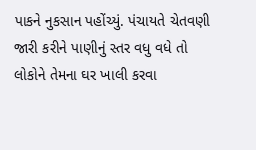પાકને નુકસાન પહોંચ્યું. પંચાયતે ચેતવણી જારી કરીને પાણીનું સ્તર વધુ વધે તો લોકોને તેમના ઘર ખાલી કરવા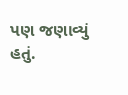પણ જણાવ્યું હતું.